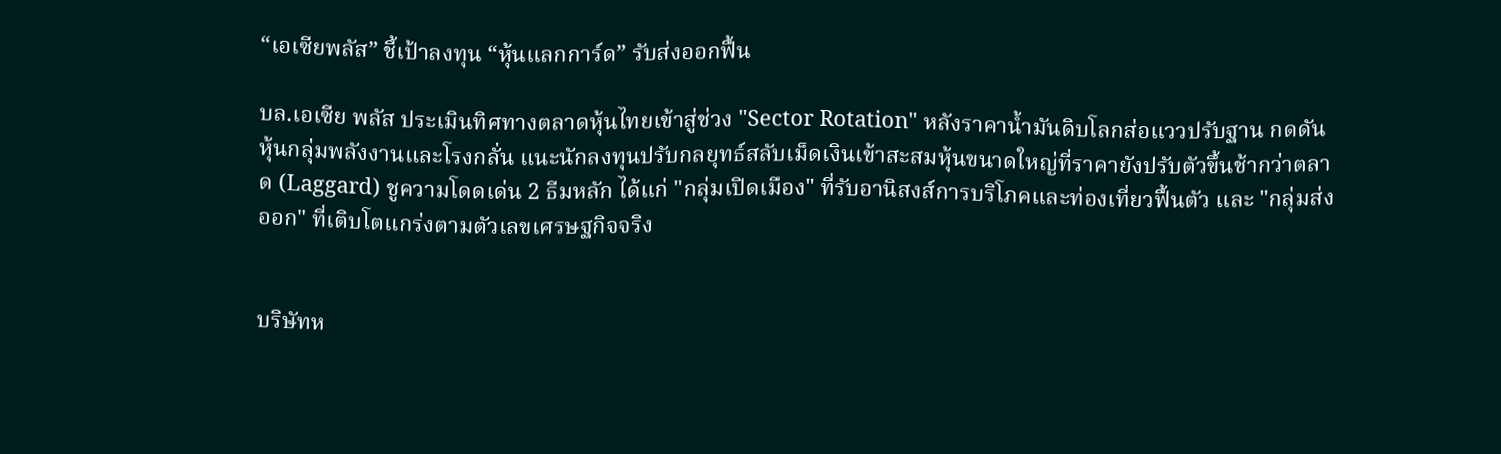“เอเซียพลัส” ชี้เป้าลงทุน “หุ้นแลกการ์ด” รับส่งออกฟื้น

บล.เอเซีย พลัส ประเมินทิศทางตลาดหุ้นไทยเข้าสู่ช่วง "Sector Rotation" หลังราคาน้ำมันดิบโลกส่อแววปรับฐาน กดดันหุ้นกลุ่มพลังงานและโรงกลั่น แนะนักลงทุนปรับกลยุทธ์สลับเม็ดเงินเข้าสะสมหุ้นขนาดใหญ่ที่ราคายังปรับตัวขึ้นช้ากว่าตลาด (Laggard) ชูความโดดเด่น 2 ธีมหลัก ได้แก่ "กลุ่มเปิดเมือง" ที่รับอานิสงส์การบริโภคและท่องเที่ยวฟื้นตัว และ "กลุ่มส่งออก" ที่เติบโตแกร่งตามตัวเลขเศรษฐกิจจริง


บริษัทห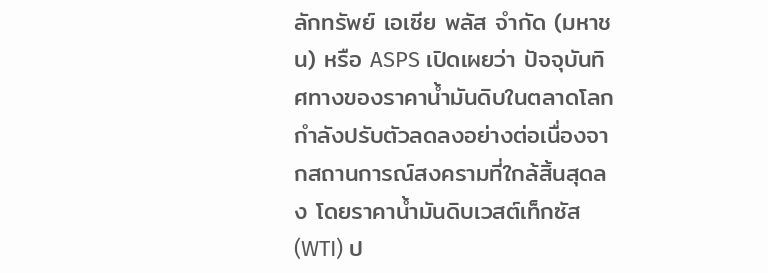ลักทรัพย์ เอเซีย พลัส จำกัด (มหาชน) หรือ ASPS เปิดเผยว่า ปัจจุบันทิศทางของราคาน้ำมันดิบในตลาดโลกกำลังปรับตัวลดลงอย่างต่อเนื่องจากสถานการณ์สงครามที่ใกล้สิ้นสุดลง โดยราคาน้ำมันดิบเวสต์เท็กซัส (WTI) ป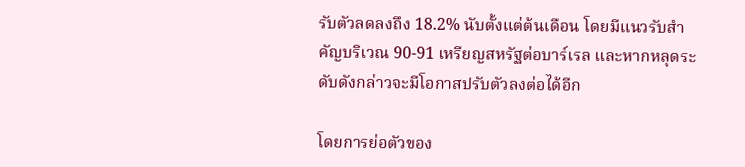รับตัวลดลงถึง 18.2% นับตั้งแต่ต้นเดือน โดยมีแนวรับสำคัญบริเวณ 90-91 เหรียญสหรัฐต่อบาร์เรล และหากหลุดระดับดังกล่าวจะมีโอกาสปรับตัวลงต่อได้อีก

โดยการย่อตัวของ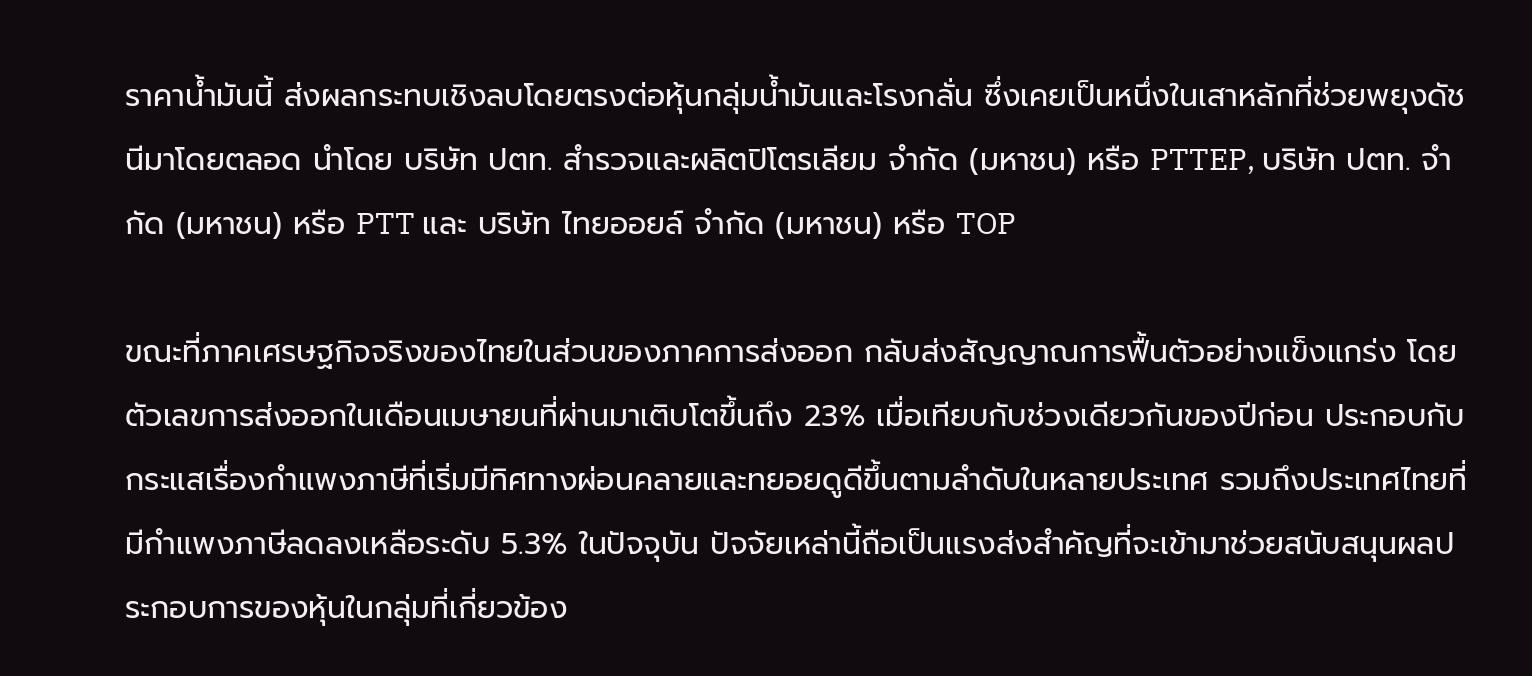ราคาน้ำมันนี้ ส่งผลกระทบเชิงลบโดยตรงต่อหุ้นกลุ่มน้ำมันและโรงกลั่น ซึ่งเคยเป็นหนึ่งในเสาหลักที่ช่วยพยุงดัชนีมาโดยตลอด นำโดย บริษัท ปตท. สำรวจและผลิตปิโตรเลียม จำกัด (มหาชน) หรือ PTTEP, บริษัท ปตท. จำกัด (มหาชน) หรือ PTT และ บริษัท ไทยออยล์ จำกัด (มหาชน) หรือ TOP

ขณะที่ภาคเศรษฐกิจจริงของไทยในส่วนของภาคการส่งออก กลับส่งสัญญาณการฟื้นตัวอย่างแข็งแกร่ง โดยตัวเลขการส่งออกในเดือนเมษายนที่ผ่านมาเติบโตขึ้นถึง 23% เมื่อเทียบกับช่วงเดียวกันของปีก่อน ประกอบกับกระแสเรื่องกำแพงภาษีที่เริ่มมีทิศทางผ่อนคลายและทยอยดูดีขึ้นตามลำดับในหลายประเทศ รวมถึงประเทศไทยที่มีกำแพงภาษีลดลงเหลือระดับ 5.3% ในปัจจุบัน ปัจจัยเหล่านี้ถือเป็นแรงส่งสำคัญที่จะเข้ามาช่วยสนับสนุนผลประกอบการของหุ้นในกลุ่มที่เกี่ยวข้อง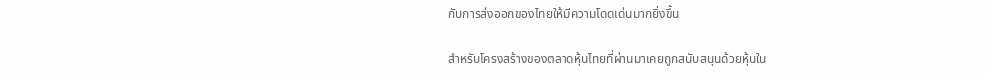กับการส่งออกของไทยให้มีความโดดเด่นมากยิ่งขึ้น

สำหรับโครงสร้างของตลาดหุ้นไทยที่ผ่านมาเคยถูกสนับสนุนด้วยหุ้นใน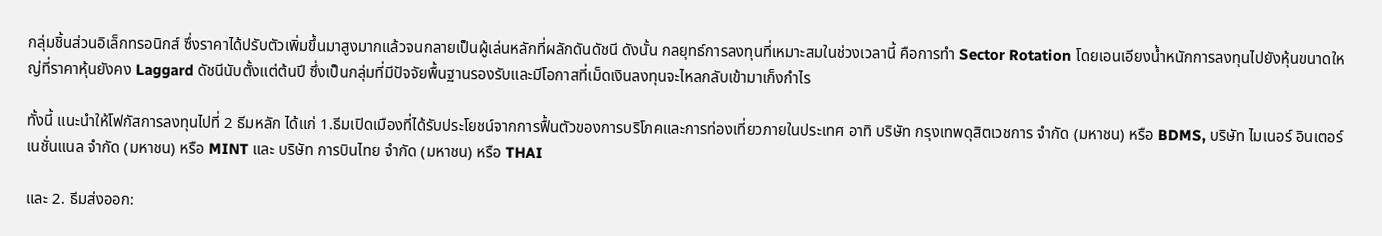กลุ่มชิ้นส่วนอิเล็กทรอนิกส์ ซึ่งราคาได้ปรับตัวเพิ่มขึ้นมาสูงมากแล้วจนกลายเป็นผู้เล่นหลักที่ผลักดันดัชนี ดังนั้น กลยุทธ์การลงทุนที่เหมาะสมในช่วงเวลานี้ คือการทำ Sector Rotation โดยเอนเอียงน้ำหนักการลงทุนไปยังหุ้นขนาดใหญ่ที่ราคาหุ้นยังคง Laggard ดัชนีนับตั้งแต่ต้นปี ซึ่งเป็นกลุ่มที่มีปัจจัยพื้นฐานรองรับและมีโอกาสที่เม็ดเงินลงทุนจะไหลกลับเข้ามาเก็งกำไร

ทั้งนี้ แนะนำให้โฟกัสการลงทุนไปที่ 2 ธีมหลัก ได้แก่ 1.ธีมเปิดเมืองที่ได้รับประโยชน์จากการฟื้นตัวของการบริโภคและการท่องเที่ยวภายในประเทศ อาทิ บริษัท กรุงเทพดุสิตเวชการ จำกัด (มหาชน) หรือ BDMS, บริษัท ไมเนอร์ อินเตอร์เนชั่นแนล จำกัด (มหาชน) หรือ MINT และ บริษัท การบินไทย จำกัด (มหาชน) หรือ THAI

และ 2. ธีมส่งออก: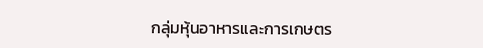กลุ่มหุ้นอาหารและการเกษตร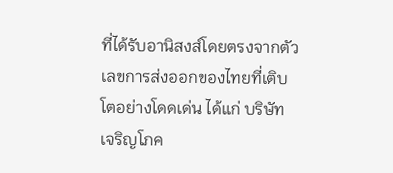ที่ได้รับอานิสงส์โดยตรงจากตัวเลขการส่งออกของไทยที่เติบโตอย่างโดดเด่น ได้แก่ บริษัท เจริญโภค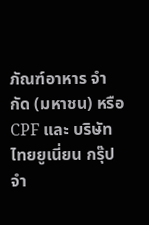ภัณฑ์อาหาร จำกัด (มหาชน) หรือ CPF และ บริษัท ไทยยูเนี่ยน กรุ๊ป จำ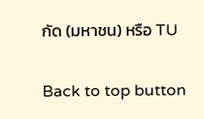กัด (มหาชน) หรือ TU

Back to top button